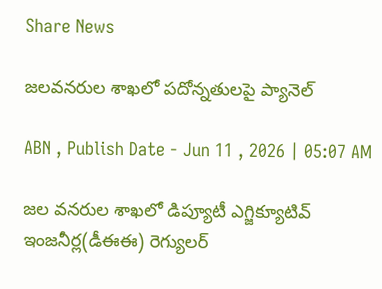Share News

జలవనరుల శాఖలో పదోన్నతులపై ప్యానెల్‌

ABN , Publish Date - Jun 11 , 2026 | 05:07 AM

జల వనరుల శాఖలో డిప్యూటీ ఎగ్జిక్యూటివ్‌ ఇంజనీర్ల(డీఈఈ) రెగ్యులర్‌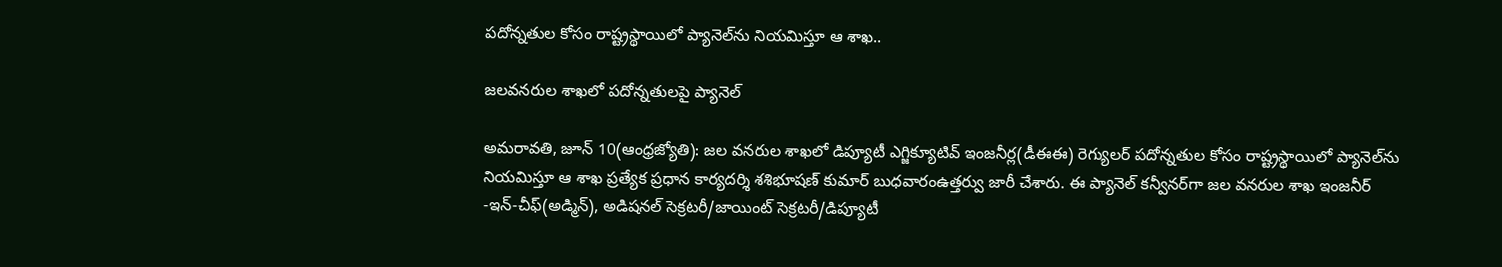పదోన్నతుల కోసం రాష్ట్రస్థాయిలో ప్యానెల్‌ను నియమిస్తూ ఆ శాఖ..

జలవనరుల శాఖలో పదోన్నతులపై ప్యానెల్‌

అమరావతి, జూన్‌ 10(ఆంధ్రజ్యోతి): జల వనరుల శాఖలో డిప్యూటీ ఎగ్జిక్యూటివ్‌ ఇంజనీర్ల(డీఈఈ) రెగ్యులర్‌ పదోన్నతుల కోసం రాష్ట్రస్థాయిలో ప్యానెల్‌ను నియమిస్తూ ఆ శాఖ ప్రత్యేక ప్రధాన కార్యదర్శి శశిభూషణ్‌ కుమార్‌ బుధవారంఉత్తర్వు జారీ చేశారు. ఈ ప్యానెల్‌ కన్వీనర్‌గా జల వనరుల శాఖ ఇంజనీర్‌ -ఇన్‌-చీఫ్‌(అడ్మిన్‌), అడిషనల్‌ సెక్రటరీ/జాయింట్‌ సెక్రటరీ/డిప్యూటీ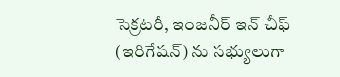సెక్రటరీ, ఇంజనీర్‌ ఇన్‌ చీఫ్‌ (ఇరిగేషన్‌) ను సభ్యులుగా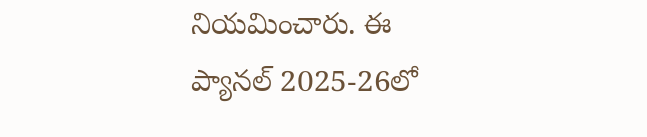నియమించారు. ఈ ప్యానల్‌ 2025-26లో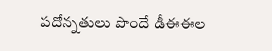పదోన్నతులు పొందే డీఈఈల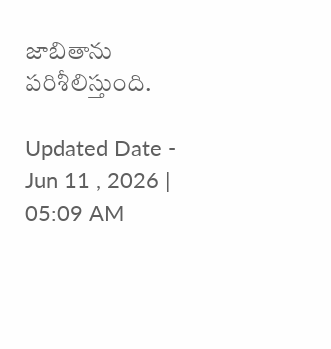జాబితాను పరిశీలిస్తుంది.

Updated Date - Jun 11 , 2026 | 05:09 AM